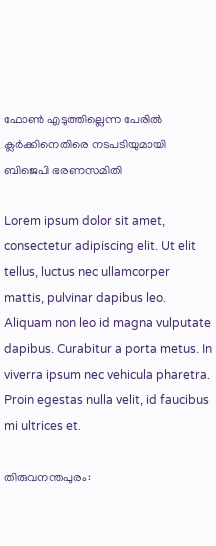ഫോണ്‍ എടുത്തില്ലെന്ന പേരില്‍ ക്ലര്‍ക്കിനെതിരെ നടപടിയുമായി ബിജെപി ഭരണസമിതി

Lorem ipsum dolor sit amet, consectetur adipiscing elit. Ut elit tellus, luctus nec ullamcorper mattis, pulvinar dapibus leo. Aliquam non leo id magna vulputate dapibus. Curabitur a porta metus. In viverra ipsum nec vehicula pharetra. Proin egestas nulla velit, id faucibus mi ultrices et.

തിരുവനന്തപുരം: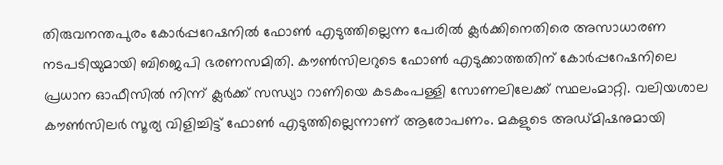തിരുവനന്തപുരം കോര്‍പ്പറേഷനില്‍ ഫോണ്‍ എടുത്തില്ലെന്ന പേരില്‍ ക്ലര്‍ക്കിനെതിരെ അസാധാരണ നടപടിയുമായി ബിജെപി ഭരണസമിതി. കൗണ്‍സിലറുടെ ഫോണ്‍ എടുക്കാത്തതിന് കോര്‍പ്പറേഷനിലെ പ്രധാന ഓഫീസില്‍ നിന്ന് ക്ലര്‍ക്ക് സന്ധ്യാ റാണിയെ കടകംപള്ളി സോണലിലേക്ക് സ്ഥലംമാറ്റി. വലിയശാല കൗണ്‍സിലര്‍ സൂര്യ വിളിച്ചിട്ട് ഫോണ്‍ എടുത്തില്ലെന്നാണ് ആരോപണം. മകളുടെ അഡ്മിഷനുമായി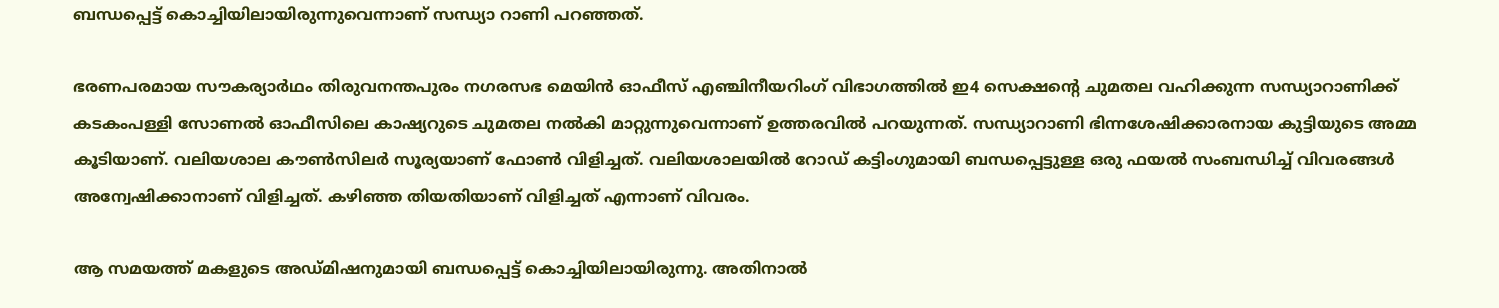ബന്ധപ്പെട്ട് കൊച്ചിയിലായിരുന്നുവെന്നാണ് സന്ധ്യാ റാണി പറഞ്ഞത്.

ഭരണപരമായ സൗകര്യാര്‍ഥം തിരുവനന്തപുരം നഗരസഭ മെയിന്‍ ഓഫീസ് എഞ്ചിനീയറിംഗ് വിഭാഗത്തില്‍ ഇ4 സെക്ഷന്റെ ചുമതല വഹിക്കുന്ന സന്ധ്യാറാണിക്ക് കടകംപള്ളി സോണല്‍ ഓഫീസിലെ കാഷ്യറുടെ ചുമതല നല്‍കി മാറ്റുന്നുവെന്നാണ് ഉത്തരവില്‍ പറയുന്നത്. സന്ധ്യാറാണി ഭിന്നശേഷിക്കാരനായ കുട്ടിയുടെ അമ്മ കൂടിയാണ്. വലിയശാല കൗണ്‍സിലര്‍ സൂര്യയാണ് ഫോണ്‍ വിളിച്ചത്. വലിയശാലയില്‍ റോഡ് കട്ടിംഗുമായി ബന്ധപ്പെട്ടുള്ള ഒരു ഫയല്‍ സംബന്ധിച്ച് വിവരങ്ങള്‍ അന്വേഷിക്കാനാണ് വിളിച്ചത്. കഴിഞ്ഞ തിയതിയാണ് വിളിച്ചത് എന്നാണ് വിവരം.

ആ സമയത്ത് മകളുടെ അഡ്മിഷനുമായി ബന്ധപ്പെട്ട് കൊച്ചിയിലായിരുന്നു. അതിനാല്‍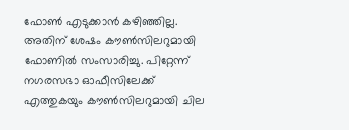ഫോണ്‍ എടുക്കാന്‍ കഴിഞ്ഞില്ല. അതിന് ശേഷം കൗണ്‍സിലറുമായി ഫോണില്‍ സംസാരിച്ചു. പിറ്റേന്ന് നഗരസഭാ ഓഫീസിലേക്ക് എത്തുകയും കൗണ്‍സിലറുമായി ചില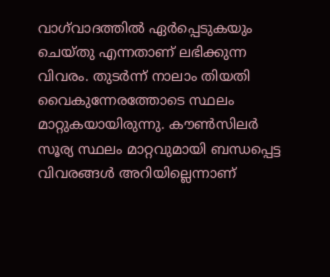വാഗ്‌വാദത്തില്‍ ഏര്‍പ്പെടുകയും ചെയ്തു എന്നതാണ് ലഭിക്കുന്ന വിവരം. തുടര്‍ന്ന് നാലാം തിയതി വൈകുന്നേരത്തോടെ സ്ഥലം മാറ്റുകയായിരുന്നു. കൗണ്‍സിലര്‍ സൂര്യ സ്ഥലം മാറ്റവുമായി ബന്ധപ്പെട്ട വിവരങ്ങള്‍ അറിയില്ലെന്നാണ്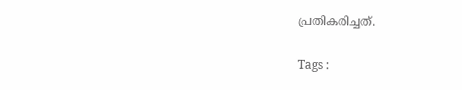പ്രതികരിച്ചത്.

Tags :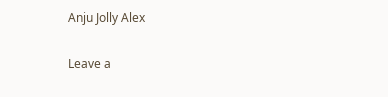Anju Jolly Alex

Leave a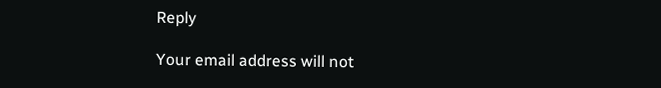Reply

Your email address will not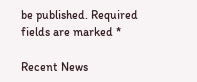be published. Required fields are marked *

Recent News